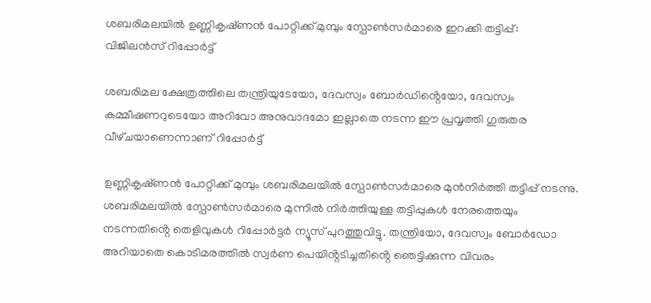ശബരിമലയിൽ ഉണ്ണികൃഷ്‌ണൻ പോറ്റിക്ക് മുമ്പും സ്പോൺസർമാരെ ഇറക്കി തട്ടിപ്പ്: വിജിലൻസ് റിപ്പോർട്ട്

ശബരിമല ക്ഷേത്രത്തിലെ തന്ത്രിയുടേയോ, ദേവസ്വം ബോർഡിൻ്റെയോ, ദേവസ്വം കമ്മീഷണറുടെയോ അറിവോ അനുവാദമോ ഇല്ലാതെ നടന്ന ഈ പ്രവൃത്തി ഗുരുതര വീഴ്‌ചയാണെന്നാണ് റിപ്പോ‍ർട്ട്

ഉണ്ണികൃഷ്‌ണൻ പോറ്റിക്ക് മുമ്പും ശബരിമലയിൽ സ്പോൺസർമാരെ മുൻനിർത്തി തട്ടിപ്പ് നടന്നു. ശബരിമലയിൽ സ്പോൺസർമാരെ മുന്നിൽ നി‍ർ‌ത്തിയുള്ള തട്ടിപ്പുകൾ നേരത്തെയും നടന്നതിൻ്റെ തെളിവുകൾ റിപ്പോർട്ടർ ന്യൂസ് പുറത്തുവിട്ടു. തന്ത്രിയോ, ദേവസ്വം ബോർഡോ അറിയാതെ കൊടിമരത്തിൽ സ്വർണ പെയിൻ്റടിച്ചതിൻ്റെ ഞെട്ടിക്കുന്ന വിവരം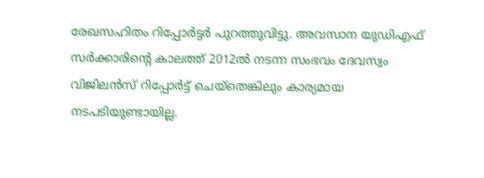രേഖസഹിതം റിപ്പോർട്ടർ പുറത്തുവിട്ടു. അവസാന യുഡിഎഫ് സർക്കാരിൻ്റെ കാലത്ത് 2012ൽ നടന്ന സംഭവം ദേവസ്വം വിജിലൻസ് റിപ്പോർട്ട് ചെയ്തെങ്കിലും കാര്യമായ നടപടിയുണ്ടായില്ല.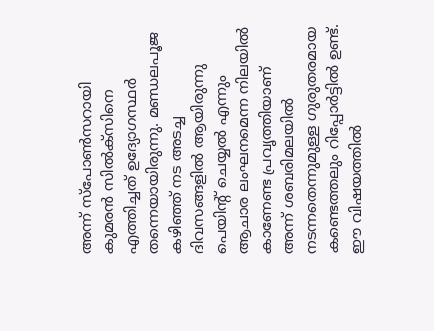അന്ന് സ്പോൺസറായി കുമരൻ സിൽക്‌സിനെ എത്തിച്ചത് ഉദ്യോഗസ്ഥർ തന്നെയായിരുന്നു. മണ്ഡലപൂജ കഴിഞ്ഞ് നട അടച്ച ദിവസങ്ങളിൽ ആയിരുന്നു പെയിൻ്റ് ചെയ്യൽ എന്നും ആചാര ലംഘനമെന്ന നിലയിൽ കാണേണ്ട പ്രവൃത്തിയാണ് അന്ന് ശബരിമലയിൽ നടന്നതെന്നുമുള്ള ഗുരുതരമായ കണ്ടെത്തലും റിപ്പോർട്ടിൽ ഉണ്ട്. ഈ വിഷയത്തിൽ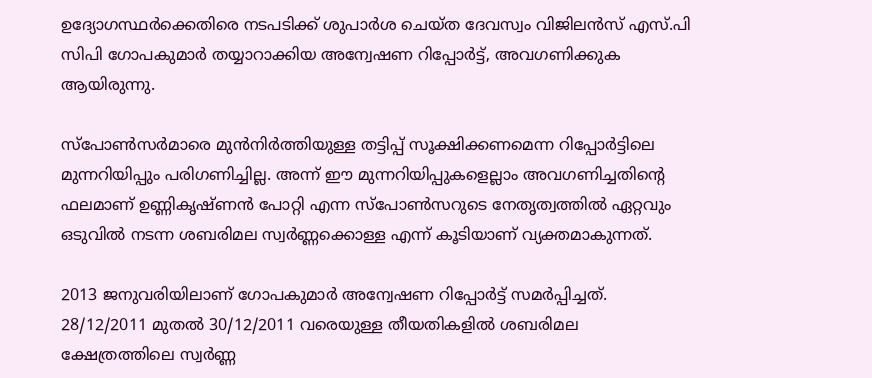ഉദ്യോഗസ്ഥർക്കെതിരെ നടപടിക്ക് ശുപാർശ ചെയ്‌ത ദേവസ്വം വിജിലൻസ് എസ്.പി സിപി ഗോപകുമാർ തയ്യാറാക്കിയ അന്വേഷണ റിപ്പോർട്ട്, അവഗണിക്കുക ആയിരുന്നു.

സ്പോൺസർമാരെ മുൻനിർത്തിയുള്ള തട്ടിപ്പ് സൂക്ഷിക്കണമെന്ന റിപ്പോർട്ടിലെ മുന്നറിയിപ്പും പരിഗണിച്ചില്ല. അന്ന് ഈ മുന്നറിയിപ്പുകളെല്ലാം അവഗണിച്ചതിൻ്റെ ഫലമാണ് ഉണ്ണികൃഷ്‌ണൻ പോറ്റി എന്ന സ്പോൺസറുടെ നേതൃത്വത്തിൽ ഏറ്റവും ഒടുവിൽ നടന്ന ശബരിമല സ്വർണ്ണക്കൊള്ള എന്ന് കൂടിയാണ് വ്യക്തമാകുന്നത്.

2013 ജനുവരിയിലാണ് ഗോപകുമാർ അന്വേഷണ റിപ്പോർട്ട് സമർപ്പിച്ചത്. 28/12/2011 മുതൽ 30/12/2011 വരെയുള്ള തീയതികളിൽ ശബരിമല ക്ഷേത്രത്തിലെ സ്വർണ്ണ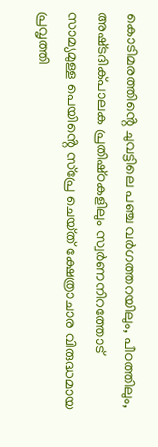കൊടിമരത്തിൻ്റെ ചുവട്ടിലെ പഞ്ച വർഗത്തറയിലും, പീഠത്തിലും, അഷ്‌ടദിക്‌പാലക പ്രതിഷ്‌ഠകളിലും സ്വർണനിറത്തോട് സാമ്യമുള്ള പെയിൻ്റെ സ്‌പ്രേ ചെയ്‌ത്‌ ക്ഷേത്രാചാര വിരുദ്ധമായ പ്രവൃത്തി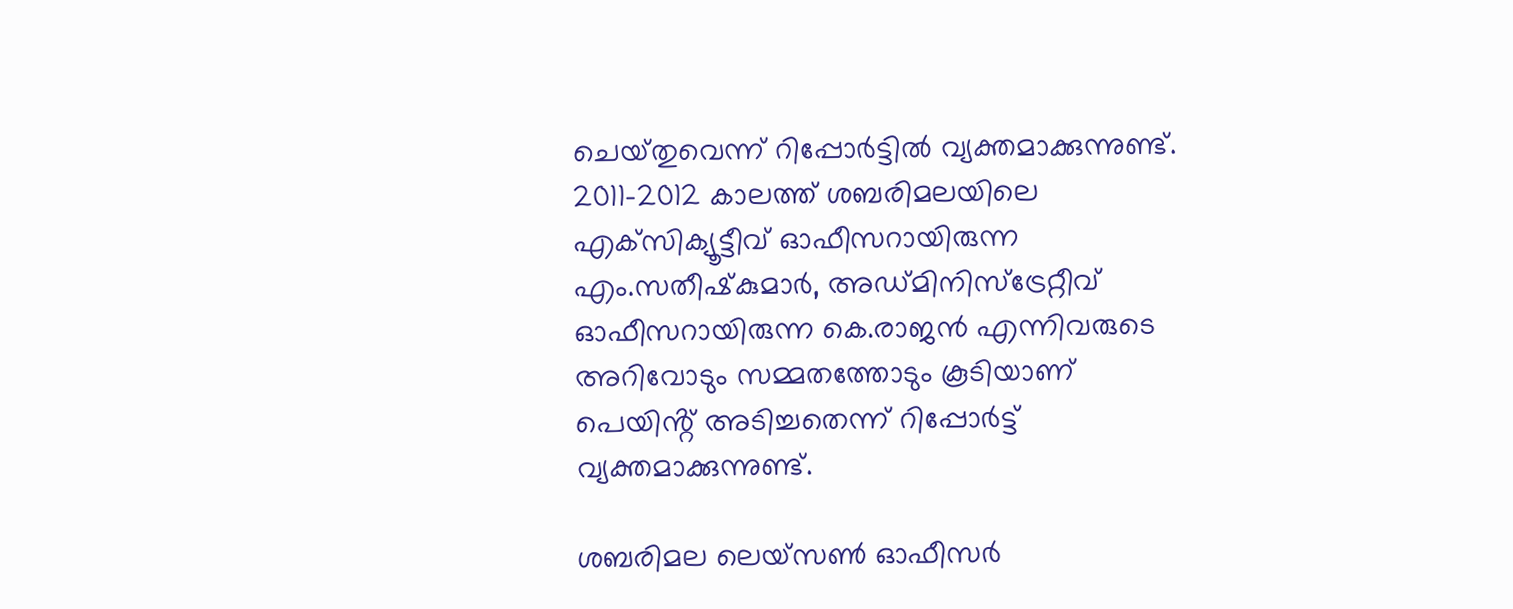ചെയ്‌തുവെന്ന് റിപ്പോർട്ടിൽ വ്യക്തമാക്കുന്നുണ്ട്. 2011-2012 കാലത്ത് ശബരിമലയിലെ എക്‌സിക്യൂട്ടീവ് ഓഫീസറായിരുന്ന എം.സതീഷ്‌കുമാർ, അഡ്‌മിനിസ്‌ട്രേറ്റീവ് ഓഫീസറായിരുന്ന കെ.രാജൻ എന്നിവരുടെ അറിവോടും സമ്മതത്തോടും കൂടിയാണ് പെയിൻ്റ് അടിച്ചതെന്ന് റിപ്പോർട്ട് വ്യക്തമാക്കുന്നുണ്ട്.

ശബരിമല ലെയ്‌സൺ ഓഫീസർ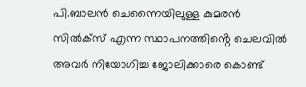പി.ബാലൻ ചെന്നൈയിലുള്ള കുമരൻ സിൽക്‌സ് എന്ന സ്ഥാപനത്തിൻ്റെ ചെലവിൽ അവർ നിയോഗിച്ച ജോലിക്കാരെ കൊണ്ട്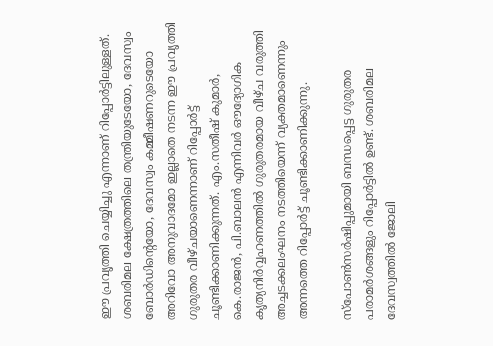ഈ പ്രവൃത്തി ചെയ്യിച്ചു എന്നാണ് റിപ്പോ‍ർ‌ട്ടിലുള്ളത്. ശബരിമല ക്ഷേത്രത്തിലെ തന്ത്രിയുടേയോ, ദേവസ്വം ബോർഡിൻ്റെയോ, ദേവസ്വം കമ്മീഷണറുടെയോ അറിവോ അനുവാദമോ ഇല്ലാതെ നടന്ന ഈ പ്രവൃത്തി ഗുരുതര വീഴ്‌ചയാണെന്നാണ് റിപ്പോ‍ർട്ട് ചൂണ്ടിക്കാണിക്കുന്നത്. എം.സതീഷ് കുമാർ, കെ.രാജൻ, പി.ബാലൻ എന്നിവർ ഔദ്യോഗിക കൃത്യനിർവ്വഹണത്തിൽ ഗുരുതരമായ വീഴ്‌ച വരുത്തി അച്ചടക്കലംഘനം നടത്തിയെന്ന് വ്യക്തമാണെന്നും അന്നത്തെ റിപ്പോർട്ട് ചൂണ്ടിക്കാണിക്കുന്നു.

സ്പോൺസ‍ർഷിപ്പുമായി ബന്ധപ്പെട്ട ഗുരുതര പരാമർശങ്ങളും റിപ്പോ‍ർട്ടിൽ ഉണ്ട്. ശബരിമല ദേവസ്വത്തിൽ ജോലി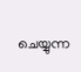ചെയ്യുന്ന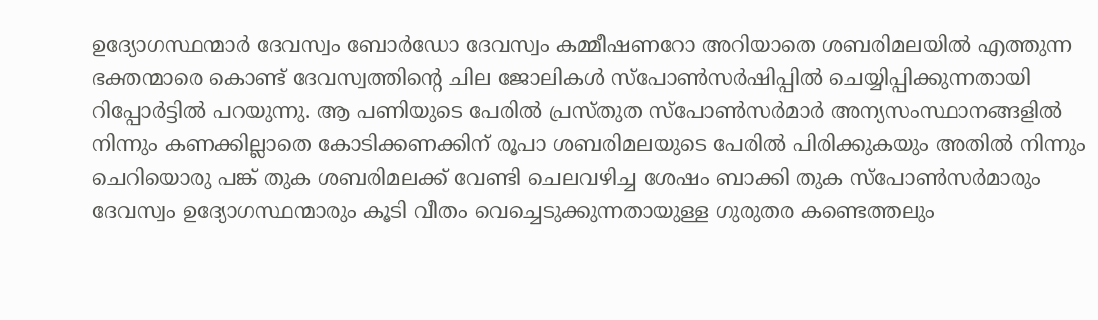ഉദ്യോഗസ്ഥന്മാർ ദേവസ്വം ബോർഡോ ദേവസ്വം കമ്മീഷണറോ അറിയാതെ ശബരിമലയിൽ എത്തുന്ന ഭക്തന്മാരെ കൊണ്ട് ദേവസ്വത്തിൻ്റെ ചില ജോലികൾ സ്പോൺസർഷിപ്പിൽ ചെയ്യിപ്പിക്കുന്നതായി റിപ്പോർട്ടിൽ പറയുന്നു. ആ പണിയുടെ പേരിൽ പ്രസ്‌തുത സ്പോൺസർമാർ അന്യസംസ്ഥാനങ്ങളിൽ നിന്നും കണക്കില്ലാതെ കോടിക്കണക്കിന് രൂപാ ശബരിമലയുടെ പേരിൽ പിരിക്കുകയും അതിൽ നിന്നും ചെറിയൊരു പങ്ക് തുക ശബരിമലക്ക് വേണ്ടി ചെലവഴിച്ച ശേഷം ബാക്കി തുക സ്പോൺസർമാരും ദേവസ്വം ഉദ്യോഗസ്ഥന്മാരും കൂടി വീതം വെച്ചെടുക്കുന്നതായുള്ള ഗുരുതര കണ്ടെത്തലും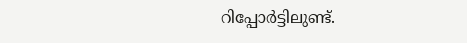റിപ്പോർ‌ട്ടിലുണ്ട്.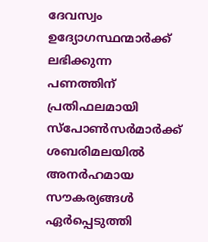ദേവസ്വം ഉദ്യോഗസ്ഥന്മാർക്ക് ലഭിക്കുന്ന പണത്തിന് പ്രതിഫലമായി സ്പോൺസർമാർക്ക് ശബരിമലയിൽ അനർഹമായ സൗകര്യങ്ങൾ ഏർപ്പെടുത്തി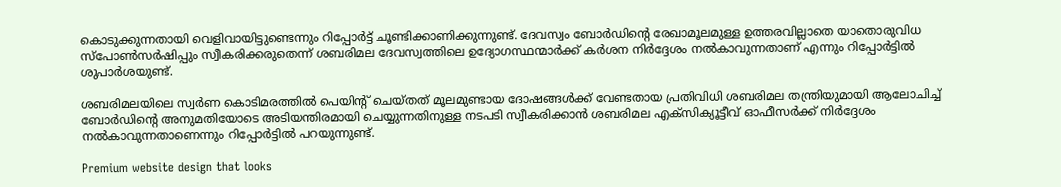കൊടുക്കുന്നതായി വെളിവായിട്ടുണ്ടെന്നും റിപ്പോർട്ട് ചൂണ്ടിക്കാണിക്കുന്നുണ്ട്. ദേവസ്വം ബോർഡിൻ്റെ രേഖാമൂലമുള്ള ഉത്തരവില്ലാതെ യാതൊരുവിധ സ്പോൺസർഷിപ്പും സ്വീകരിക്കരുതെന്ന് ശബരിമല ദേവസ്വത്തിലെ ഉദ്യോഗസ്ഥന്മാർക്ക് കർശന നിർദ്ദേശം നൽകാവുന്നതാണ് എന്നും റിപ്പോർട്ടിൽ ശുപാർ‌ശയുണ്ട്.

ശബരിമലയിലെ സ്വർണ കൊടിമരത്തിൽ പെയിൻ്റ് ചെയ്‌തത് മൂലമുണ്ടായ ദോഷങ്ങൾക്ക് വേണ്ടതായ പ്രതിവിധി ശബരിമല തന്ത്രിയുമായി ആലോചിച്ച് ബോർഡിൻ്റെ അനുമതിയോടെ അടിയന്തിരമായി ചെയ്യുന്നതിനുള്ള നടപടി സ്വീകരിക്കാൻ ശബരിമല എക്‌സിക്യൂട്ടീവ് ഓഫീസർക്ക് നിർദ്ദേശം നൽകാവുന്നതാണെന്നും റിപ്പോർട്ടിൽ പറയുന്നുണ്ട്.

Premium website design that looks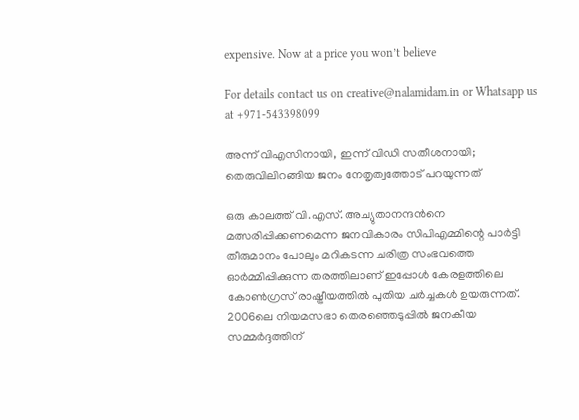expensive. Now at a price you won’t believe

For details contact us on creative@nalamidam.in or Whatsapp us at +971-543398099

അന്ന് വിഎസിനായി, ഇന്ന് വിഡി സതീശനായി; തെരുവിലിറങ്ങിയ ജനം നേതൃത്വത്തോട് പറയുന്നത്

ഒരു കാലത്ത് വി.എസ്. അച്യുതാനന്ദൻനെ മത്സരിപ്പിക്കണമെന്ന ജനവികാരം സിപിഎമ്മിന്റെ പാർട്ടി തീരുമാനം പോലും മറികടന്ന ചരിത്ര സംഭവത്തെ ഓർമ്മിപ്പിക്കുന്ന തരത്തിലാണ് ഇപ്പോൾ കേരളത്തിലെ കോൺഗ്രസ് രാഷ്ട്രീയത്തിൽ പുതിയ ചർച്ചകൾ ഉയരുന്നത്. 2006ലെ നിയമസഭാ തെരഞ്ഞെടുപ്പിൽ ജനകീയ സമ്മർദ്ദത്തിന്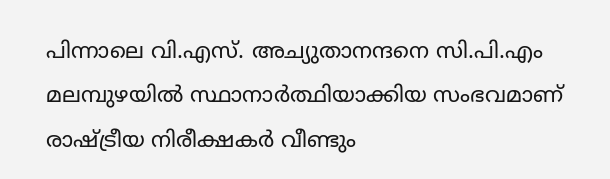പിന്നാലെ വി.എസ്. അച്യുതാനന്ദനെ സി.പി.എം മലമ്പുഴയിൽ സ്ഥാനാർത്ഥിയാക്കിയ സംഭവമാണ് രാഷ്ട്രീയ നിരീക്ഷകർ വീണ്ടും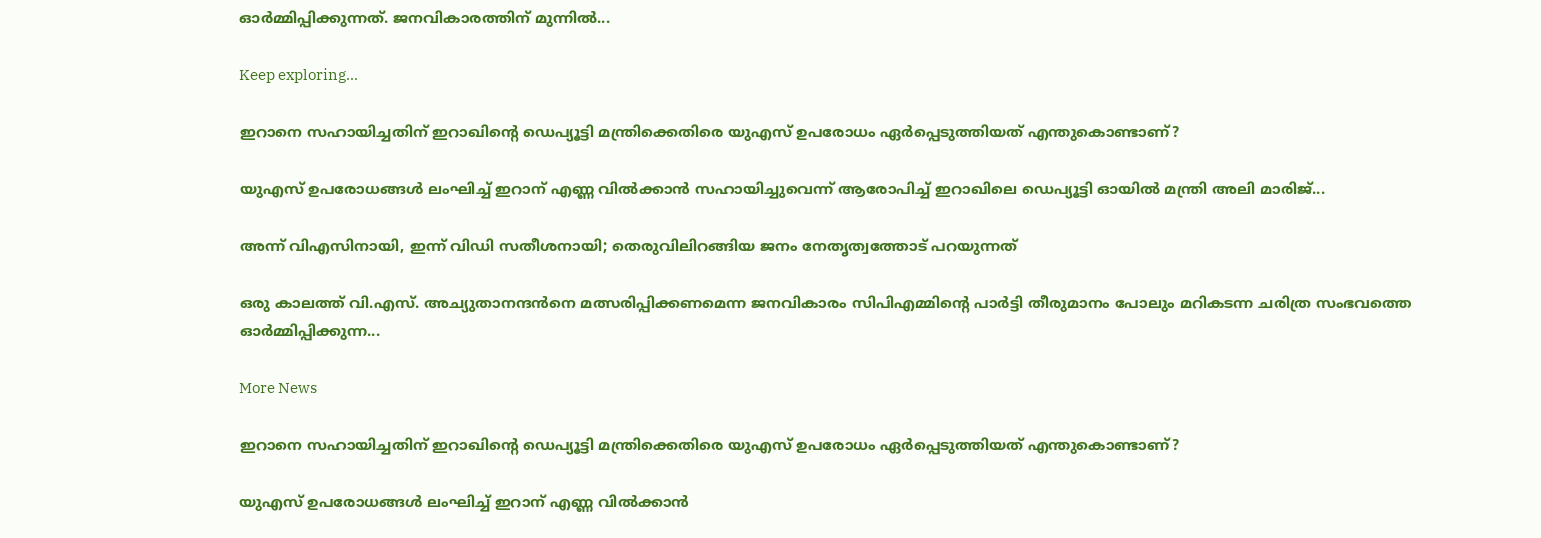ഓർമ്മിപ്പിക്കുന്നത്. ജനവികാരത്തിന് മുന്നിൽ...

Keep exploring...

ഇറാനെ സഹായിച്ചതിന് ഇറാഖിൻ്റെ ഡെപ്യൂട്ടി മന്ത്രിക്കെതിരെ യുഎസ് ഉപരോധം ഏർപ്പെടുത്തിയത് എന്തുകൊണ്ടാണ്?

യുഎസ് ഉപരോധങ്ങൾ ലംഘിച്ച് ഇറാന് എണ്ണ വിൽക്കാൻ സഹായിച്ചുവെന്ന് ആരോപിച്ച് ഇറാഖിലെ ഡെപ്യൂട്ടി ഓയിൽ മന്ത്രി അലി മാരിജ്...

അന്ന് വിഎസിനായി, ഇന്ന് വിഡി സതീശനായി; തെരുവിലിറങ്ങിയ ജനം നേതൃത്വത്തോട് പറയുന്നത്

ഒരു കാലത്ത് വി.എസ്. അച്യുതാനന്ദൻനെ മത്സരിപ്പിക്കണമെന്ന ജനവികാരം സിപിഎമ്മിന്റെ പാർട്ടി തീരുമാനം പോലും മറികടന്ന ചരിത്ര സംഭവത്തെ ഓർമ്മിപ്പിക്കുന്ന...

More News

ഇറാനെ സഹായിച്ചതിന് ഇറാഖിൻ്റെ ഡെപ്യൂട്ടി മന്ത്രിക്കെതിരെ യുഎസ് ഉപരോധം ഏർപ്പെടുത്തിയത് എന്തുകൊണ്ടാണ്?

യുഎസ് ഉപരോധങ്ങൾ ലംഘിച്ച് ഇറാന് എണ്ണ വിൽക്കാൻ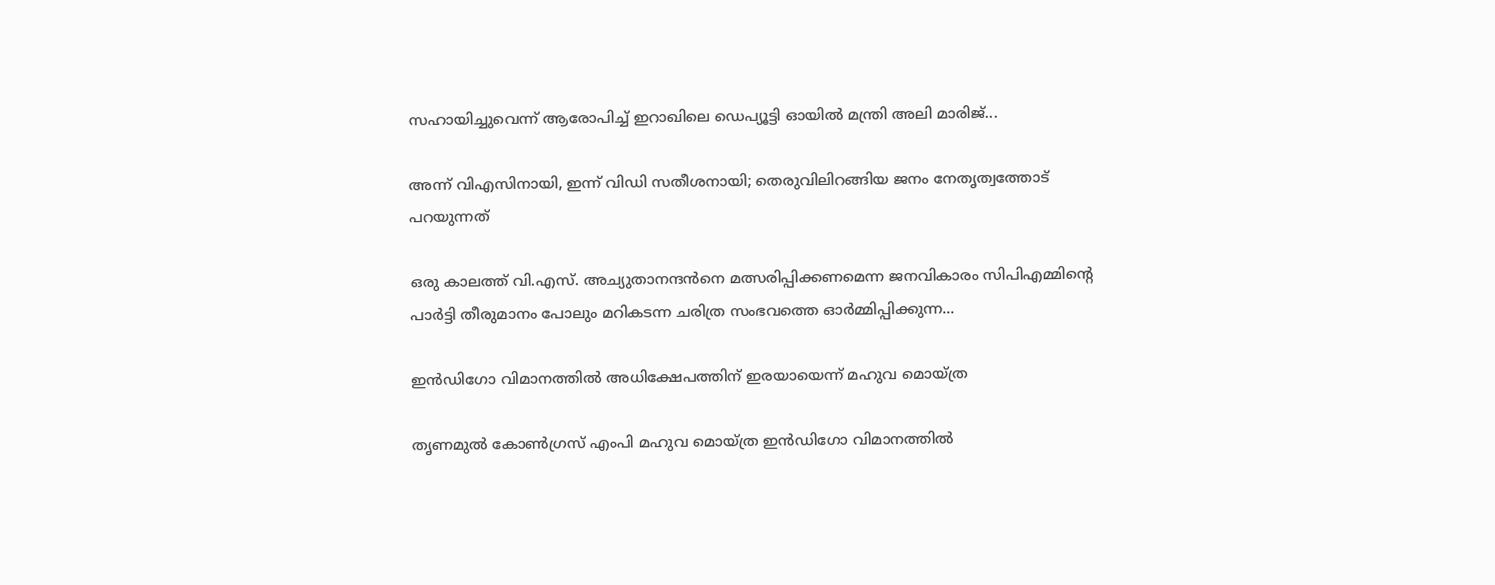സഹായിച്ചുവെന്ന് ആരോപിച്ച് ഇറാഖിലെ ഡെപ്യൂട്ടി ഓയിൽ മന്ത്രി അലി മാരിജ്...

അന്ന് വിഎസിനായി, ഇന്ന് വിഡി സതീശനായി; തെരുവിലിറങ്ങിയ ജനം നേതൃത്വത്തോട് പറയുന്നത്

ഒരു കാലത്ത് വി.എസ്. അച്യുതാനന്ദൻനെ മത്സരിപ്പിക്കണമെന്ന ജനവികാരം സിപിഎമ്മിന്റെ പാർട്ടി തീരുമാനം പോലും മറികടന്ന ചരിത്ര സംഭവത്തെ ഓർമ്മിപ്പിക്കുന്ന...

ഇന്‍ഡിഗോ വിമാനത്തില്‍ അധിക്ഷേപത്തിന് ഇരയായെന്ന് മഹുവ മൊയ്ത്ര

തൃണമുല്‍ കോണ്‍ഗ്രസ് എംപി മഹുവ മൊയ്ത്ര ഇന്‍ഡിഗോ വിമാനത്തില്‍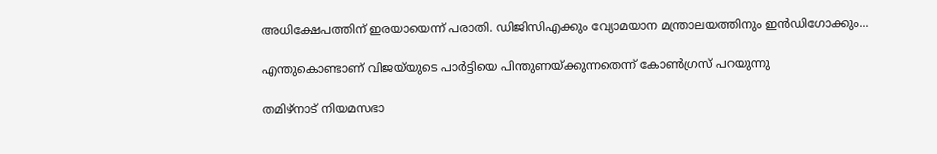അധിക്ഷേപത്തിന് ഇരയായെന്ന് പരാതി. ഡിജിസിഎക്കും വ്യോമയാന മന്ത്രാലയത്തിനും ഇന്‍ഡിഗോക്കും...

എന്തുകൊണ്ടാണ് വിജയ്‌യുടെ പാർട്ടിയെ പിന്തുണയ്ക്കുന്നതെന്ന് കോൺഗ്രസ് പറയുന്നു

തമിഴ്‌നാട് നിയമസഭാ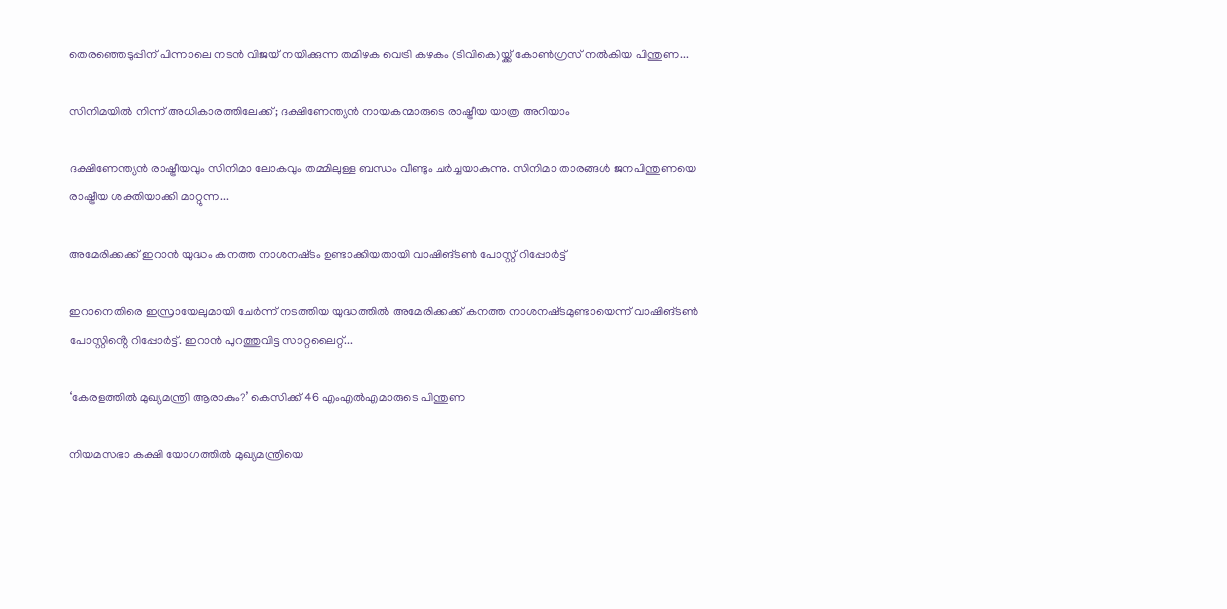തെരഞ്ഞെടുപ്പിന് പിന്നാലെ നടൻ വിജയ് നയിക്കുന്ന തമിഴക വെട്രി കഴകം (ടിവികെ)യ്ക്ക് കോൺഗ്രസ് നൽകിയ പിന്തുണ...

സിനിമയിൽ നിന്ന് അധികാരത്തിലേക്ക്; ദക്ഷിണേന്ത്യൻ നായകന്മാരുടെ രാഷ്ട്രീയ യാത്ര അറിയാം

ദക്ഷിണേന്ത്യൻ രാഷ്ട്രീയവും സിനിമാ ലോകവും തമ്മിലുള്ള ബന്ധം വീണ്ടും ചർച്ചയാകുന്നു. സിനിമാ താരങ്ങൾ ജനപിന്തുണയെ രാഷ്ട്രീയ ശക്തിയാക്കി മാറ്റുന്ന...

അമേരിക്കക്ക് ഇറാന്‍ യുദ്ധം കനത്ത നാശനഷ്‌ടം ഉണ്ടാക്കിയതായി വാഷിങ്ടണ്‍ പോസ്റ്റ് റിപ്പോര്‍ട്ട്

ഇറാനെതിരെ ഇസ്രായേലുമായി ചേര്‍ന്ന് നടത്തിയ യുദ്ധത്തില്‍ അമേരിക്കക്ക് കനത്ത നാശനഷ്‌ടമുണ്ടായെന്ന് വാഷിങ്ടണ്‍ പോസ്റ്റിൻ്റെ റിപ്പോര്‍ട്ട്. ഇറാന്‍ പുറത്തുവിട്ട സാറ്റലൈറ്റ്...

‘കേരളത്തിൽ മുഖ്യമന്ത്രി ആരാകും?’ കെസിക്ക് 46 എംഎൽഎമാരുടെ പിന്തുണ

നിയമസഭാ കക്ഷി യോഗത്തിൽ മുഖ്യമന്ത്രിയെ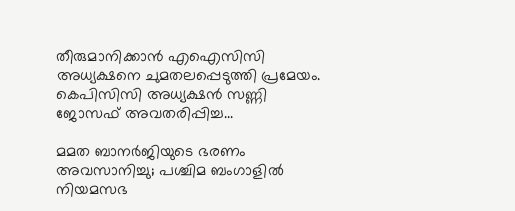തീരുമാനിക്കാന്‍ എഐസിസി അധ്യക്ഷനെ ചുമതലപ്പെടുത്തി പ്രമേയം. കെപിസിസി അധ്യക്ഷന്‍ സണ്ണി ജോസഫ് അവതരിപ്പിച്ച...

മമത ബാനര്‍ജിയുടെ ഭരണം അവസാനിച്ചു; പശ്ചിമ ബംഗാളില്‍ നിയമസഭ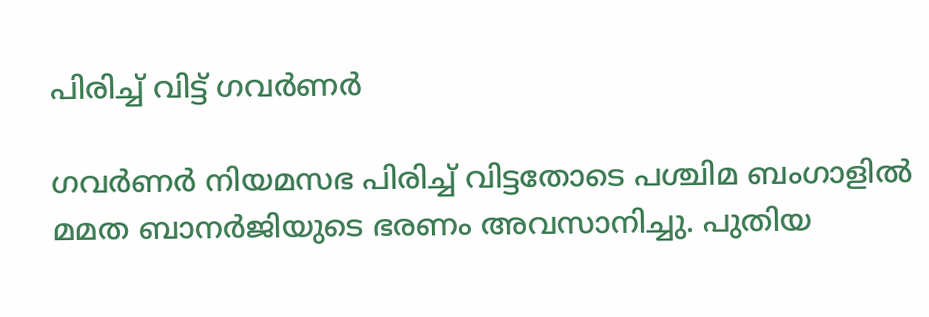പിരിച്ച് വിട്ട് ഗവര്‍ണര്‍

ഗവര്‍ണര്‍ നിയമസഭ പിരിച്ച് വിട്ടതോടെ പശ്ചിമ ബംഗാളില്‍ മമത ബാനര്‍ജിയുടെ ഭരണം അവസാനിച്ചു. പുതിയ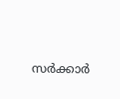സര്‍ക്കാര്‍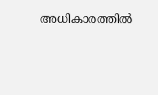അധികാരത്തില്‍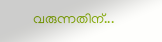വരുന്നതിന്...